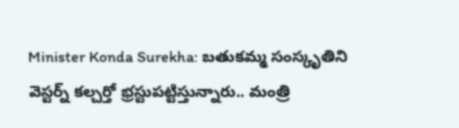Minister Konda Surekha: బతుకమ్మ సంస్కృతిని వెస్టర్న్ కల్చర్తో భ్రస్టుపట్టిస్తున్నారు.. మంత్రి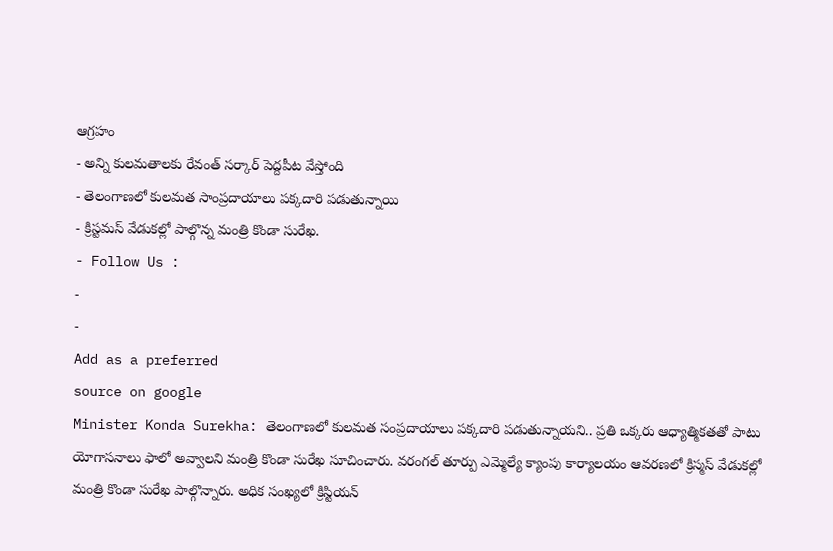ఆగ్రహం
- అన్ని కులమతాలకు రేవంత్ సర్కార్ పెద్దపీట వేస్తోంది
- తెలంగాణలో కులమత సాంప్రదాయాలు పక్కదారి పడుతున్నాయి
- క్రిస్టమస్ వేడుకల్లో పాల్గొన్న మంత్రి కొండా సురేఖ.
- Follow Us :
-
-
Add as a preferred
source on google
Minister Konda Surekha: తెలంగాణలో కులమత సంప్రదాయాలు పక్కదారి పడుతున్నాయని.. ప్రతి ఒక్కరు ఆధ్యాత్మికతతో పాటు యోగాసనాలు ఫాలో అవ్వాలని మంత్రి కొండా సురేఖ సూచించారు. వరంగల్ తూర్పు ఎమ్మెల్యే క్యాంపు కార్యాలయం ఆవరణలో క్రిస్మస్ వేడుకల్లో మంత్రి కొండా సురేఖ పాల్గొన్నారు. అధిక సంఖ్యలో క్రిస్టియన్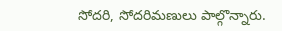సోదరి, సోదరిమణులు పాల్గొన్నారు.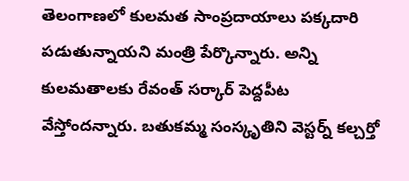తెలంగాణలో కులమత సాంప్రదాయాలు పక్కదారి పడుతున్నాయని మంత్రి పేర్కొన్నారు. అన్ని కులమతాలకు రేవంత్ సర్కార్ పెద్దపీట వేస్తోందన్నారు. బతుకమ్మ సంస్కృతిని వెస్టర్న్ కల్చర్తో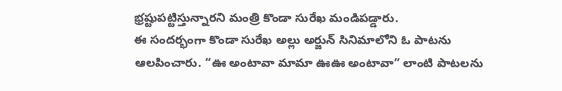భ్రష్టుపట్టిస్తున్నారని మంత్రి కొండా సురేఖ మండిపడ్డారు.
ఈ సందర్భంగా కొండా సురేఖ అల్లు అర్జున్ సినిమాలోని ఓ పాటను ఆలపించారు. “ఊ అంటావా మామా ఊఊ అంటావా” లాంటి పాటలను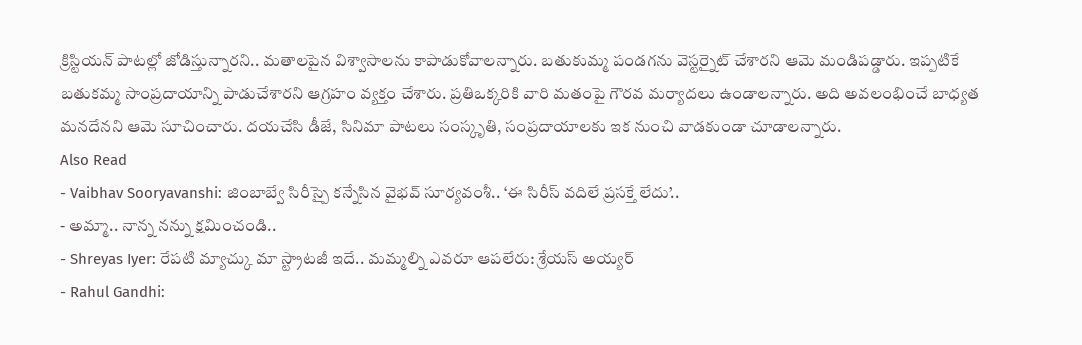క్రిస్టియన్ పాటల్లో జోడిస్తున్నారని.. మతాలపైన విశ్వాసాలను కాపాడుకోవాలన్నారు. బతుకుమ్మ పండగను వెస్టర్నైట్ చేశారని ఆమె మండిపడ్డారు. ఇప్పటికే బతుకమ్మ సాంప్రదాయాన్ని పాడుచేశారని ఆగ్రహం వ్యక్తం చేశారు. ప్రతిఒక్కరికి వారి మతంపై గౌరవ మర్యాదలు ఉండాలన్నారు. అది అవలంభించే బాధ్యత మనదేనని ఆమె సూచించారు. దయచేసి డీజే, సినిమా పాటలు సంస్కృతి, సంప్రదాయాలకు ఇక నుంచి వాడకుండా చూడాలన్నారు.
Also Read
- Vaibhav Sooryavanshi: జింబాబ్వే సిరీస్పై కన్నేసిన వైభవ్ సూర్యవంశీ.. ‘ఈ సిరీస్ వదిలే ప్రసక్తే లేదు’..
- అమ్మా.. నాన్న నన్ను క్షమించండి..
- Shreyas Iyer: రేపటి మ్యాచ్కు మా స్ట్రాటజీ ఇదే.. మమ్మల్ని ఎవరూ ఆపలేరు: శ్రేయస్ అయ్యర్
- Rahul Gandhi: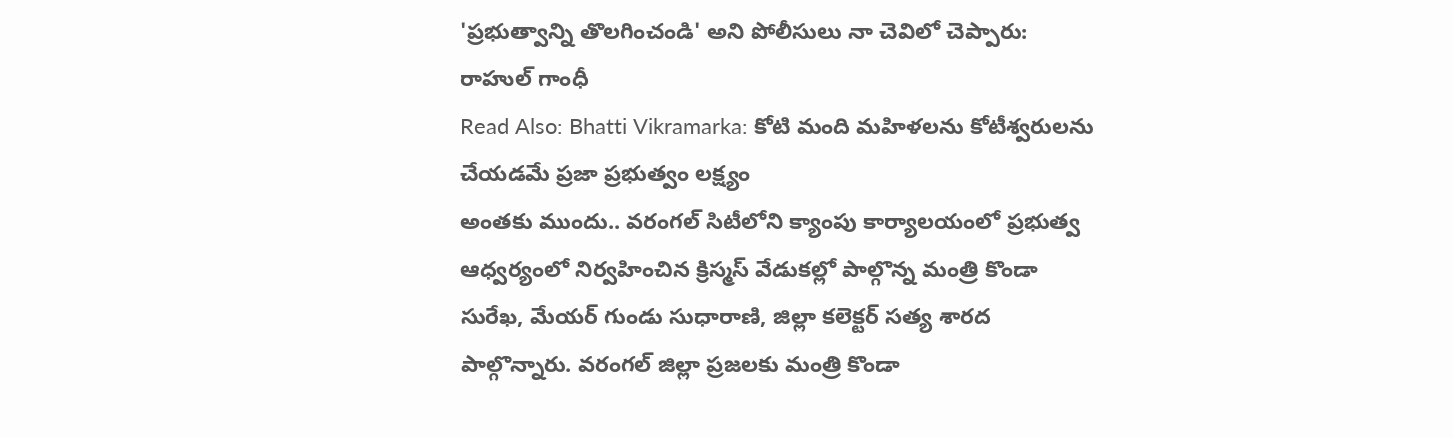'ప్రభుత్వాన్ని తొలగించండి' అని పోలీసులు నా చెవిలో చెప్పారు: రాహుల్ గాంధీ
Read Also: Bhatti Vikramarka: కోటి మంది మహిళలను కోటీశ్వరులను చేయడమే ప్రజా ప్రభుత్వం లక్ష్యం
అంతకు ముందు.. వరంగల్ సిటీలోని క్యాంపు కార్యాలయంలో ప్రభుత్వ ఆధ్వర్యంలో నిర్వహించిన క్రిస్మస్ వేడుకల్లో పాల్గొన్న మంత్రి కొండా సురేఖ, మేయర్ గుండు సుధారాణి, జిల్లా కలెక్టర్ సత్య శారద పాల్గొన్నారు. వరంగల్ జిల్లా ప్రజలకు మంత్రి కొండా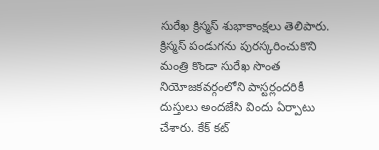సురేఖ క్రిస్మస్ శుభాకాంక్షలు తెలిపారు. క్రిస్మస్ పండుగను పురస్కరించుకొని మంత్రి కొండా సురేఖ సొంత నియోజకవర్గంలోని పాస్టర్లందరికీ దుస్తులు అందజేసి విందు ఏర్పాటు చేశారు. కేక్ కట్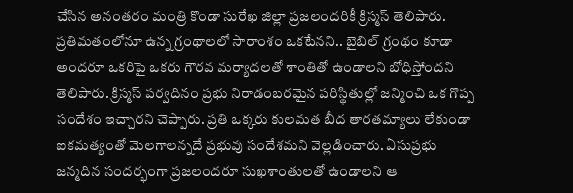చేసిన అనంతరం మంత్రి కొండా సురేఖ జిల్లా ప్రజలందరికీ క్రిస్మస్ తెలిపారు. ప్రతిమతంలోనూ ఉన్న గ్రంథాలలో సారాంశం ఒకటేనని.. బైబిల్ గ్రంథం కూడా అందరూ ఒకరిపై ఒకరు గౌరవ మర్యాదలతో శాంతితో ఉండాలని బోధిస్తోందని తెలిపారు. క్రిస్మస్ పర్వదినం ప్రభు నిరాడంబరమైన పరిస్థితుల్లో జన్మించి ఒక గొప్ప సందేశం ఇచ్చారని చెప్పారు. ప్రతి ఒక్కరు కులమత బీద తారతమ్యాలు లేకుండా ఐకమత్యంతో మెలగాలన్నదే ప్రభువు సందేశమని వెల్లడించారు. ఏసుప్రభు జన్మదిన సందర్భంగా ప్రజలందరూ సుఖశాంతులతో ఉండాలని ఆ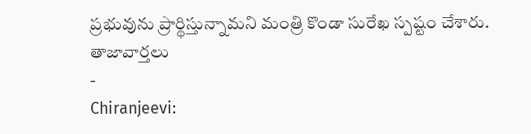ప్రభువును ప్రార్థిస్తున్నామని మంత్రి కొండా సురేఖ స్పష్టం చేశారు.
తాజావార్తలు
-
Chiranjeevi: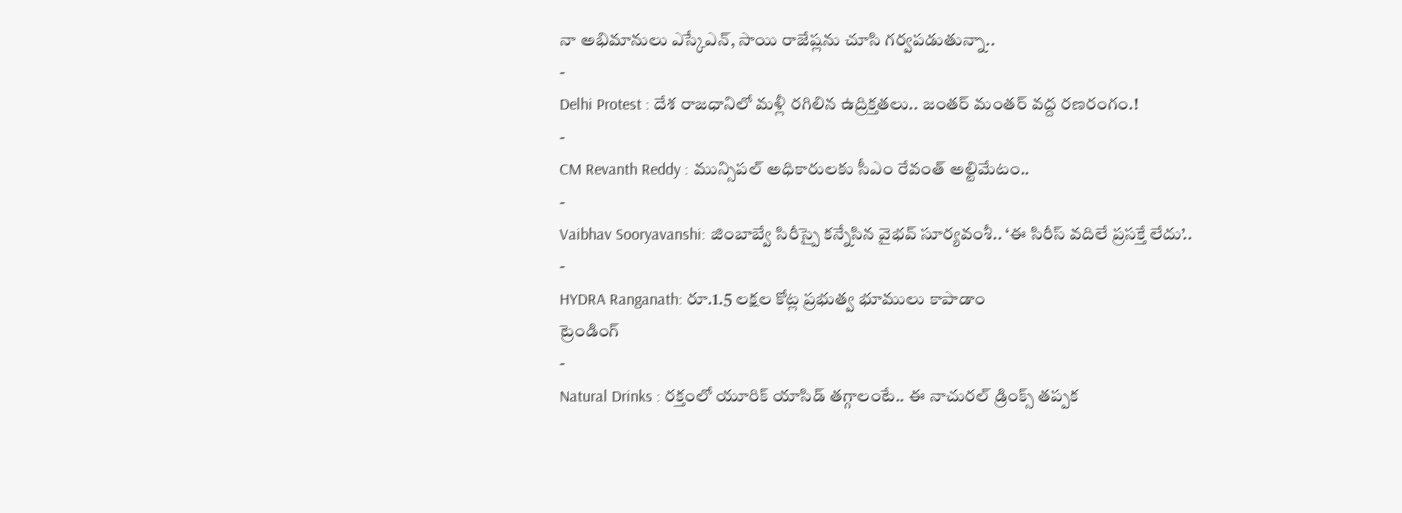నా అభిమానులు ఎస్కేఎన్, సాయి రాజేష్లను చూసి గర్వపడుతున్నా..
-
Delhi Protest : దేశ రాజధానిలో మళ్లీ రగిలిన ఉద్రిక్తతలు.. జంతర్ మంతర్ వద్ద రణరంగం.!
-
CM Revanth Reddy : మున్సిపల్ అధికారులకు సీఎం రేవంత్ అల్టిమేటం..
-
Vaibhav Sooryavanshi: జింబాబ్వే సిరీస్పై కన్నేసిన వైభవ్ సూర్యవంశీ.. ‘ఈ సిరీస్ వదిలే ప్రసక్తే లేదు’..
-
HYDRA Ranganath: రూ.1.5 లక్షల కోట్ల ప్రభుత్వ భూములు కాపాడాం
ట్రెండింగ్
-
Natural Drinks : రక్తంలో యూరిక్ యాసిడ్ తగ్గాలంటే.. ఈ నాచురల్ డ్రింక్స్ తప్పక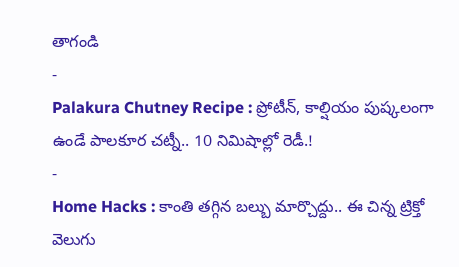తాగండి
-
Palakura Chutney Recipe : ప్రోటీన్, కాల్షియం పుష్కలంగా ఉండే పాలకూర చట్నీ.. 10 నిమిషాల్లో రెడీ.!
-
Home Hacks : కాంతి తగ్గిన బల్బు మార్చొద్దు.. ఈ చిన్న ట్రిక్తో వెలుగు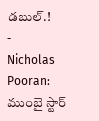డబుల్.!
-
Nicholas Pooran: ముంబై స్టార్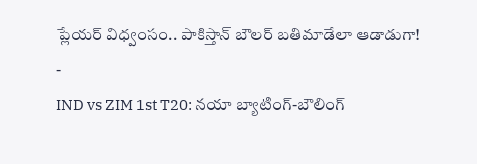ప్లేయర్ విధ్వంసం.. పాకిస్తాన్ బౌలర్ బతిమాడేలా ఆడాడుగా!
-
IND vs ZIM 1st T20: నయా బ్యాటింగ్-బౌలింగ్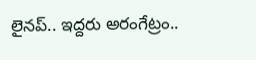లైనప్.. ఇద్దరు అరంగేట్రం..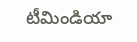టీమిండియా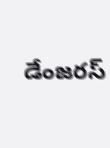డేంజరస్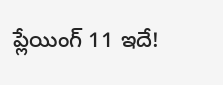ప్లేయింగ్ 11 ఇదే!